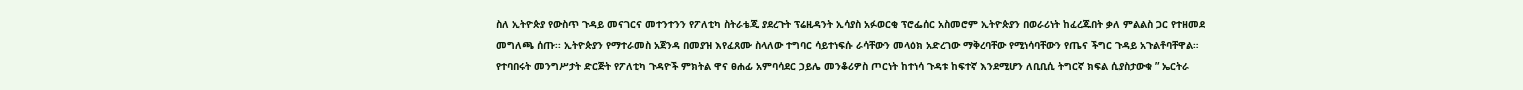ስለ ኢትዮጵያ የውስጥ ጉዳይ መናገርና መተንተንን የፖለቲካ ስትራቴጂ ያደረጉት ፕሬዚዳንት ኢሳያስ አፉወርቂ ፕሮፌሰር አስመሮም ኢትዮጵያን በወራሪነት ከፈረጁበት ቃለ ምልልስ ጋር የተዘመደ መግለጫ ሰጡ፡፡ ኢትዮጵያን የማተራመስ አጀንዳ በመያዝ እየፈጸሙ ስላለው ተግባር ሳይተነፍሱ ራሳቸውን መላዕክ አድረገው ማቅረባቸው የሚነሳባቸውን የጤና ችግር ጉዳይ አጉልቶባቸዋል።
የተባበሩት መንግሥታት ድርጅት የፖለቲካ ጉዳዮች ምክትል ዋና ፀሐፊ አምባሳደር ኃይሌ መንቆሪዎስ ጦርነት ከተነሳ ጉዳቱ ከፍተኛ እንደሚሆን ለቢቢሲ ትግርኛ ክፍል ሲያስታውቁ ” ኤርትራ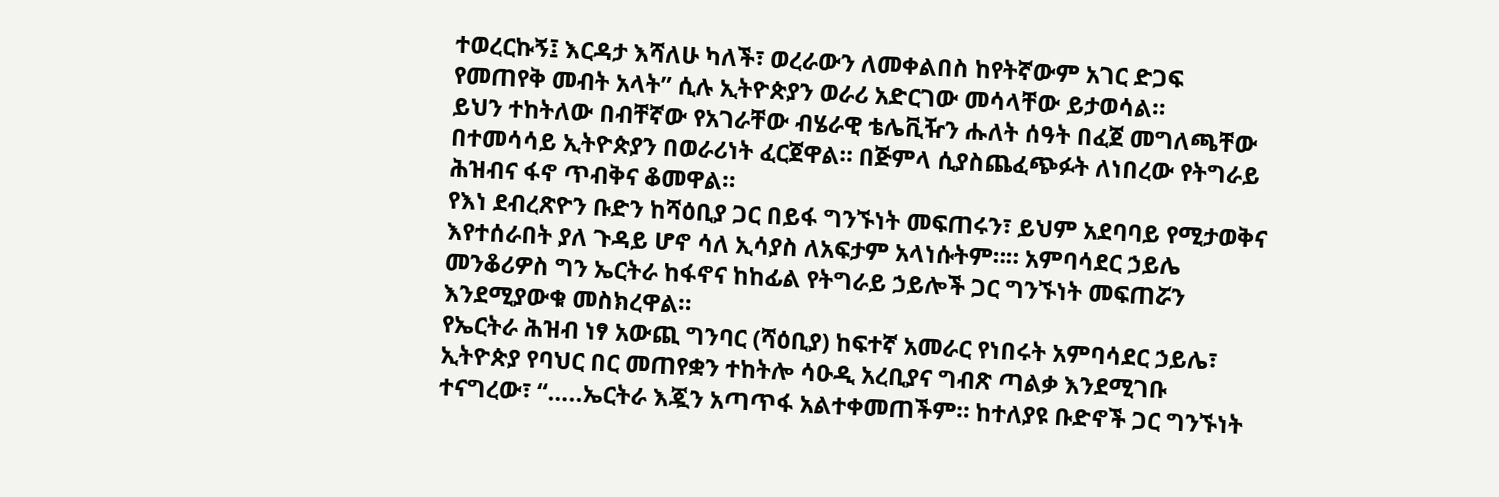ተወረርኩኝ፤ እርዳታ እሻለሁ ካለች፣ ወረራውን ለመቀልበስ ከየትኛውም አገር ድጋፍ የመጠየቅ መብት አላት” ሲሉ ኢትዮጵያን ወራሪ አድርገው መሳላቸው ይታወሳል።
ይህን ተከትለው በብቸኛው የአገራቸው ብሄራዊ ቴሌቪዥን ሑለት ሰዓት በፈጀ መግለጫቸው በተመሳሳይ ኢትዮጵያን በወራሪነት ፈርጀዋል። በጅምላ ሲያስጨፈጭፉት ለነበረው የትግራይ ሕዝብና ፋኖ ጥብቅና ቆመዋል።
የእነ ደብረጽዮን ቡድን ከሻዕቢያ ጋር በይፋ ግንኙነት መፍጠሩን፣ ይህም አደባባይ የሚታወቅና እየተሰራበት ያለ ጉዳይ ሆኖ ሳለ ኢሳያስ ለአፍታም አላነሱትም።። አምባሳደር ኃይሌ መንቆሪዎስ ግን ኤርትራ ከፋኖና ከከፊል የትግራይ ኃይሎች ጋር ግንኙነት መፍጠሯን እንደሚያውቁ መስክረዋል።
የኤርትራ ሕዝብ ነፃ አውጪ ግንባር (ሻዕቢያ) ከፍተኛ አመራር የነበሩት አምባሳደር ኃይሌ፣ ኢትዮጵያ የባህር በር መጠየቋን ተከትሎ ሳዑዲ አረቢያና ግብጽ ጣልቃ እንደሚገቡ ተናግረው፣ “…..ኤርትራ እጇን አጣጥፋ አልተቀመጠችም። ከተለያዩ ቡድኖች ጋር ግንኙነት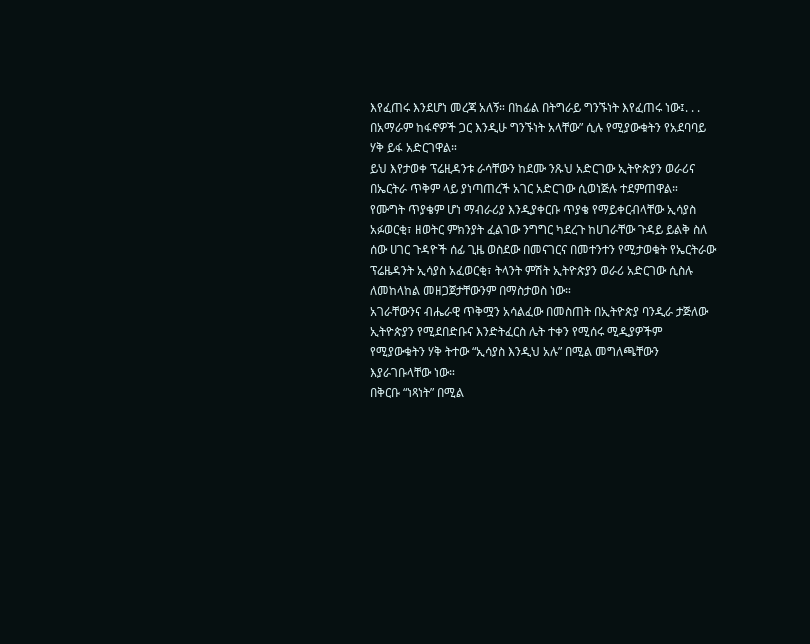እየፈጠሩ እንደሆነ መረጃ አለኝ። በከፊል በትግራይ ግንኙነት እየፈጠሩ ነው፤. . . በአማራም ከፋኖዎች ጋር እንዲሁ ግንኙነት አላቸው” ሲሉ የሚያውቁትን የአደባባይ ሃቅ ይፋ አድርገዋል።
ይህ እየታወቀ ፕሬዚዳንቱ ራሳቸውን ከደሙ ንጹህ አድርገው ኢትዮጵያን ወራሪና በኤርትራ ጥቅም ላይ ያነጣጠረች አገር አድርገው ሲወነጅሉ ተደምጠዋል።
የሙግት ጥያቄም ሆነ ማብራሪያ እንዲያቀርቡ ጥያቄ የማይቀርብላቸው ኢሳያስ አፉወርቂ፣ ዘወትር ምክንያት ፈልገው ንግግር ካደረጉ ከሀገራቸው ጉዳይ ይልቅ ስለ ሰው ሀገር ጉዳዮች ሰፊ ጊዜ ወስደው በመናገርና በመተንተን የሚታወቁት የኤርትራው ፕሬዜዳንት ኢሳያስ አፈወርቂ፣ ትላንት ምሽት ኢትዮጵያን ወራሪ አድርገው ሲስሉ ለመከላከል መዘጋጀታቸውንም በማስታወስ ነው።
አገራቸውንና ብሔራዊ ጥቅሟን አሳልፈው በመስጠት በኢትዮጵያ ባንዲራ ታጅለው ኢትዮጵያን የሚደበድቡና እንድትፈርስ ሌት ተቀን የሚሰሩ ሚዲያዎችም የሚያውቁትን ሃቅ ትተው “ኢሳያስ እንዲህ አሉ” በሚል መግለጫቸውን እያራገቡላቸው ነው።
በቅርቡ “ነጻነት” በሚል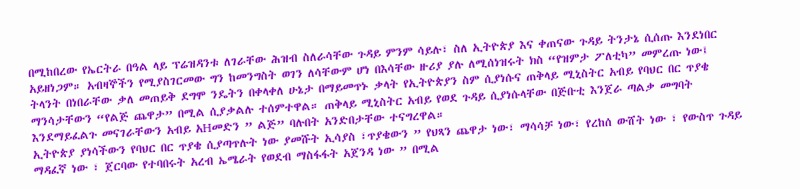በሚከበረው የኤርትራ በዓል ላይ ፕሬዝዳንቱ ለገራቸው ሕዝብ ስለራሳቸው ጉዳይ ምንም ሳይሉ፣ ስለ ኢትዮጵያ እና ቀጠናው ጉዳይ ትንታኔ ሲሰጡ እንደነበር አይዘነጋም። አብዛኞችን የሚያስገርመው ግን ከመንግስት ወገን ለሳቸውም ሆነ በእሳቸው ዙሪያ ያሉ ለሚሰነዝሩት ክስ “የዝምታ ፖለቲካ” መምረጡ ነው፤
ትላንት በነበራቸው ቃለ መጠይቅ ደግሞ ንዴትን በቀላቀለ ሁኔታ በማይመጥኑ ቃላት የኢትዮጵያን ስም ሲያነሱና ጠቅላይ ሚኒስትር አብይ የባህር በር ጥያቄ ማንሳታቸውን “የልጅ ጨዋታ” በሚል ሲያቃልሉ ተሰምተዋል። ጠቅላይ ሚኒስትር አብይ የወደ ጉዳይ ሲያነሱላቸው በጅቡቲ እንጀራ ጣልቃ መግባት እንደማይፈልጉ መናገራቸውን አብይ አHመድን ” ልጅ” ባሉበት አንድበታቸው ተናግረዋል።
ኢትዮጵያ ያነሳችውን የባህር በር ጥያቄ ሲያጣጥሉት ነው ያመሹት ኢሳያስ ፣ጥያቄውን ” የህጻን ጨዋታ ነው፣ ማሳሳቻ ነው፣ የረከሰ ውሸት ነው ፣ የውስጥ ጉዳይ ማዳፈኛ ነው ፣ ጀርባው የተባበሩት አረብ ኤሜራት የወደብ ማስፋፋት አጀንዳ ነው ” በሚል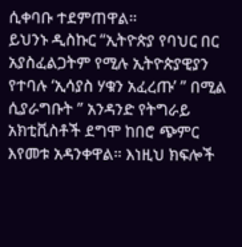ሲቀባቡ ተደምጠዋል።
ይህንኑ ዲስኩር “ኢትዮጵያ የባህር በር አያስፈልጋትም የሚሉ ኢትዮጵያዊያን የተባሉ ‘ኢሳያስ ሃቁን አፈረጡ’ ” በሚል ሲያራግቡት ” አንዳንድ የትግራይ አክቲቪስቶች ደግሞ ከበሮ ጭምር እየመቱ አዳንቀዋል። እነዚህ ክፍሎች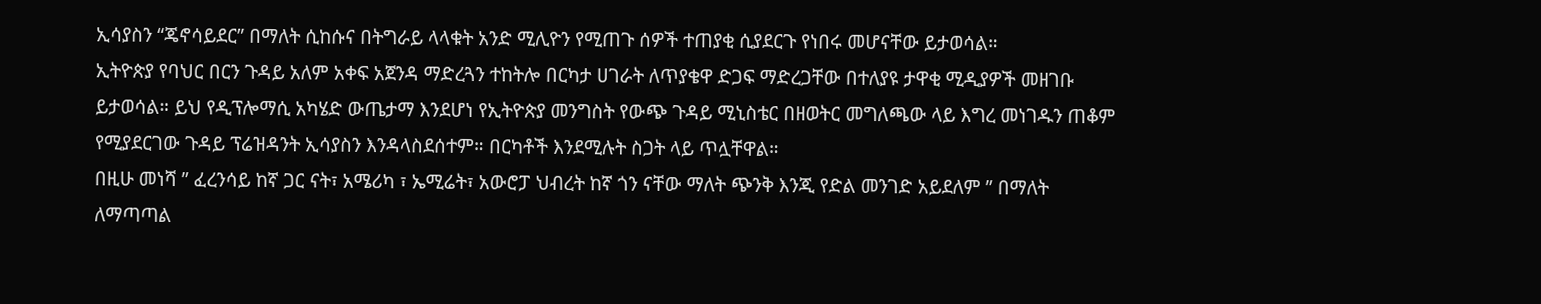ኢሳያስን “ጄኖሳይደር” በማለት ሲከሱና በትግራይ ላላቁት አንድ ሚሊዮን የሚጠጉ ሰዎች ተጠያቂ ሲያደርጉ የነበሩ መሆናቸው ይታወሳል።
ኢትዮጵያ የባህር በርን ጉዳይ አለም አቀፍ አጀንዳ ማድረጓን ተከትሎ በርካታ ሀገራት ለጥያቄዋ ድጋፍ ማድረጋቸው በተለያዩ ታዋቂ ሚዲያዎች መዘገቡ ይታወሳል። ይህ የዲፕሎማሲ አካሄድ ውጤታማ እንደሆነ የኢትዮጵያ መንግስት የውጭ ጉዳይ ሚኒስቴር በዘወትር መግለጫው ላይ እግረ መነገዱን ጠቆም የሚያደርገው ጉዳይ ፕሬዝዳንት ኢሳያስን እንዳላስደሰተም። በርካቶች እንደሚሉት ስጋት ላይ ጥሏቸዋል።
በዚሁ መነሻ ” ፈረንሳይ ከኛ ጋር ናት፣ አሜሪካ ፣ ኤሚሬት፣ አውሮፓ ህብረት ከኛ ጎን ናቸው ማለት ጭንቅ እንጂ የድል መንገድ አይደለም ” በማለት ለማጣጣል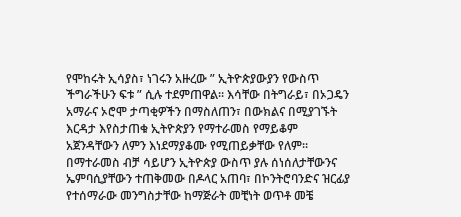የሞከሩት ኢሳያስ፣ ነገሩን አዙረው ” ኢትዮጵያውያን የውስጥ ችግራችሁን ፍቱ ” ሲሉ ተደምጠዋል። እሳቸው በትግራይ፣ በኦጋዴን አማራና ኦሮሞ ታጣቂዎችን በማስለጠን፣ በውክልና በሚያገኙት እርዳታ እየስታጠቁ ኢትዮጵያን የማተራመስ የማይቆም አጀንዳቸውን ለምን እነደማያቆሙ የሚጠይቃቸው የለም።
በማተራመስ ብቻ ሳይሆን ኢትዮጵያ ውስጥ ያሉ ሰነሰለታቸውንና ኤምባሲያቸውን ተጠቅመው በዶላር አጠባ፣ በኮንትሮባንድና ዝርፊያ የተሰማራው መንግስታቸው ከማጅራት መቺነት ወጥቶ መቼ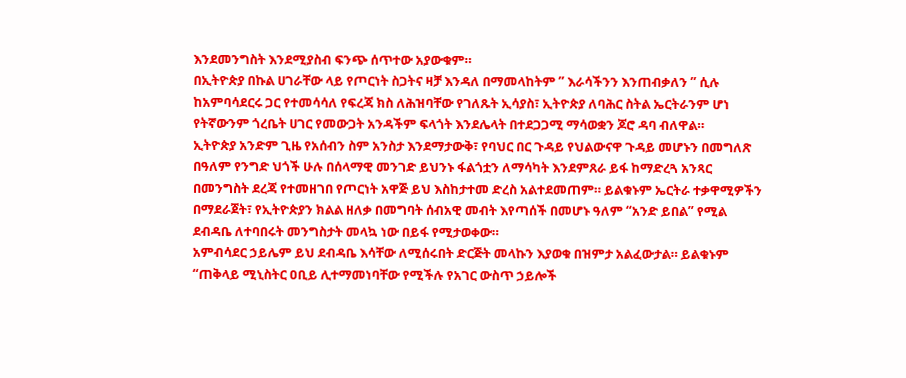እንደመንግስት እንደሚያስብ ፍንጭ ሰጥተው አያውቁም።
በኢትዮጵያ በኩል ሀገራቸው ላይ የጦርነት ስጋትና ዛቻ እንዳለ በማመላከትም ” እራሳችንን እንጠብቃለን ” ሲሉ ከአምባሳደርሩ ጋር የተመሳሳለ የፍረጃ ክስ ለሕዝባቸው የገለጹት ኢሳያስ፣ ኢትዮጵያ ለባሕር ስትል ኤርትራንም ሆነ የትኛውንም ጎረቤት ሀገር የመውጋት አንዳችም ፍላጎት እንደሌላት በተደጋጋሚ ማሳወቋን ጆሮ ዳባ ብለዋል።
ኢትዮጵያ አንድም ጊዜ የአሰብን ስም አንስታ እንደማታውቅ፣ የባህር በር ጉዳይ የህልውናዋ ጉዳይ መሆኑን በመግለጽ በዓለም የንግድ ህጎች ሁሉ በሰላማዊ መንገድ ይህንኑ ፋልጎቷን ለማሳካት እንደምጸራ ይፋ ከማድረጓ አንጻር በመንግስት ደረጃ የተመዘገበ የጦርነት አዋጅ ይህ እስከታተመ ድረስ አልተደመጠም። ይልቁኑም ኤርትራ ተቃዋሚዎችን በማደራጀት፣ የኢትዮጵያን ክልል ዘለቃ በመግባት ሰብአዊ መብት እየጣሰች በመሆኑ ዓለም “አንድ ይበል” የሚል ደብዳቤ ለተባበሩት መንግስታት መላኳ ነው በይፋ የሚታወቀው።
አምብሳደር ኃይሌም ይህ ደብዳቤ እሳቸው ለሚሰሩበት ድርጅት መላኩን እያወቁ በዝምታ አልፈውታል። ይልቁኑም “ጠቅላይ ሚኒስትር ዐቢይ ሊተማመነባቸው የሚችሉ የአገር ውስጥ ኃይሎች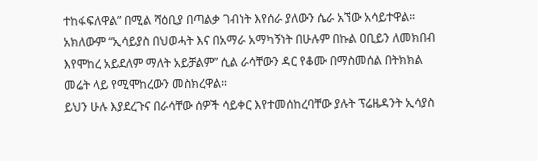ተከፋፍለዋል” በሚል ሻዕቢያ በጣልቃ ገብነት እየሰራ ያለውን ሴራ አኘው አሳይተዋል። አክለውም “ኢሳይያስ በህወሓት እና በአማራ አማካኝነት በሁሉም በኩል ዐቢይን ለመክበብ እየሞከረ አይደለም ማለት አይቻልም” ሲል ራሳቸውን ዳር የቆሙ በማስመሰል በትክክል መሬት ላይ የሚሞከረውን መስክረዋል።
ይህን ሁሉ እያደረጉና በራሳቸው ሰዎች ሳይቀር እየተመሰከረባቸው ያሉት ፕሬዜዳንት ኢሳያስ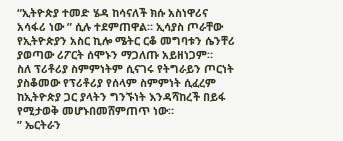“ኢትዮጵያ ተመድ ሄዳ ከሳናለች ክሱ አስነዋሪና አሳፋሪ ነው ” ሲሉ ተደምጠዋል። ኢሳያስ ጦራቸው የኢትዮጵያን አስር ኪሎ ሜትር ርቆ መግባቱን ሴንቸሪ ያወጣው ሪፖርት ሰሞኑን ማጋለጡ አይዘነጋም።
ስለ ፕሪቶሪያ ስምምነትም ሲናገሩ የትግራይን ጦርነት ያስቆመው የፕሪቶሪያ የሰላም ስምምነት ሲፈረም ከኢትዮጵያ ጋር ያላትን ግንኙነት እንዳሻከረች በይፋ የሚታወቅ መሆኑበመሸምጠጥ ነው።
” ኤርትራን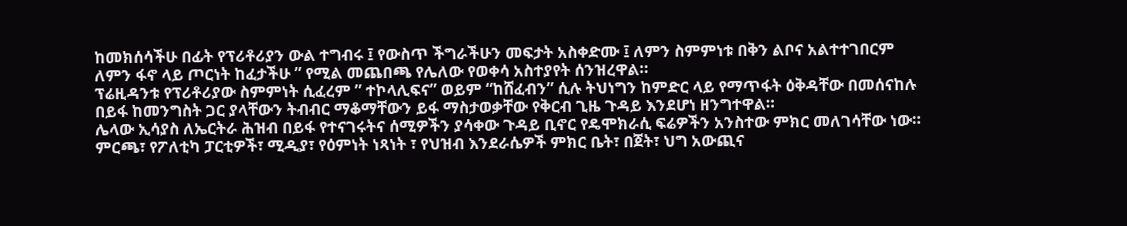ከመክሰሳችሁ በፊት የፕሪቶሪያን ውል ተግብሩ ፤ የውስጥ ችግራችሁን መፍታት አስቀድሙ ፤ ለምን ስምምነቱ በቅን ልቦና አልተተገበርም ለምን ፋኖ ላይ ጦርነት ከፈታችሁ ” የሚል መጨበጫ የሌለው የወቀሳ አስተያየት ሰንዝረዋል።
ፕሬዚዳንቱ የፕሪቶሪያው ስምምነት ሲፈረም ” ተኮላሊፍና” ወይም “ከሸፈብን” ሲሉ ትህነግን ከምድር ላይ የማጥፋት ዕቅዳቸው በመሰናከሉ በይፋ ከመንግስት ጋር ያላቸውን ትብብር ማቆማቸውን ይፋ ማስታወቃቸው የቅርብ ጊዜ ጉዳይ እንደሆነ ዘንግተዋል።
ሌላው ኢሳያስ ለኤርትራ ሕዝብ በይፋ የተናገሩትና ሰሚዎችን ያሳቀው ጉዳይ ቢኖር የዴሞክራሲ ፍሬዎችን አንስተው ምክር መለገሳቸው ነው። ምርጫ፣ የፖለቲካ ፓርቲዎች፣ ሚዲያ፣ የዕምነት ነጻነት ፣ የህዝብ እንደራሴዎች ምክር ቤት፣ በጀት፣ ህግ አውጪና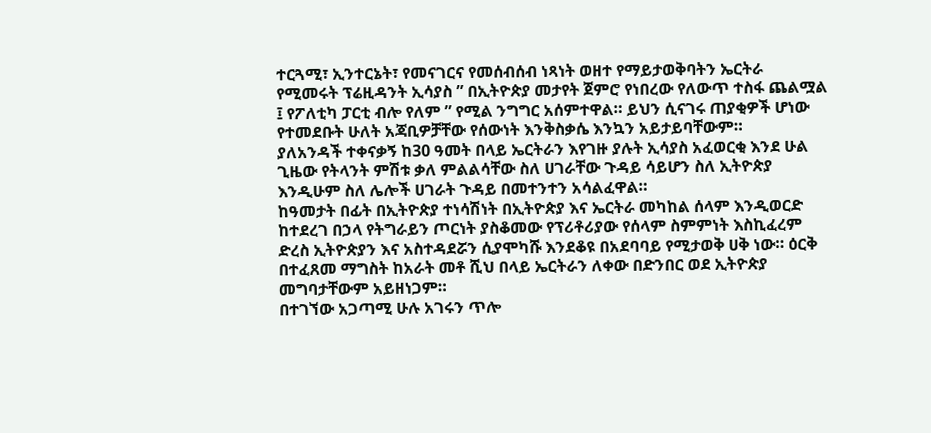ተርጓሚ፣ ኢንተርኔት፣ የመናገርና የመሰብሰብ ነጻነት ወዘተ የማይታወቅባትን ኤርትራ የሚመሩት ፕሬዚዳንት ኢሳያስ ” በኢትዮጵያ መታየት ጀምሮ የነበረው የለውጥ ተስፋ ጨልሟል ፤ የፖለቲካ ፓርቲ ብሎ የለም ” የሚል ንግግር አሰምተዋል። ይህን ሲናገሩ ጠያቂዎች ሆነው የተመደቡት ሁለት አጃቢዎቻቸው የሰውነት እንቅስቃሴ እንኳን አይታይባቸውም።
ያለአንዳች ተቀናቃኝ ከ30 ዓመት በላይ ኤርትራን እየገዙ ያሉት ኢሳያስ አፈወርቂ እንደ ሁል ጊዜው የትላንት ምሽቱ ቃለ ምልልሳቸው ስለ ሀገራቸው ጉዳይ ሳይሆን ስለ ኢትዮጵያ እንዲሁም ስለ ሌሎች ሀገራት ጉዳይ በመተንተን አሳልፈዋል።
ከዓመታት በፊት በኢትዮጵያ ተነሳሽነት በኢትዮጵያ እና ኤርትራ መካከል ሰላም እንዲወርድ ከተደረገ በኃላ የትግራይን ጦርነት ያስቆመው የፕሪቶሪያው የሰላም ስምምነት እስኪፈረም ድረስ ኢትዮጵያን እና አስተዳደሯን ሲያሞካሹ እንደቆዩ በአደባባይ የሚታወቅ ሀቅ ነው። ዕርቅ በተፈጸመ ማግስት ከአራት መቶ ሺህ በላይ ኤርትራን ለቀው በድንበር ወደ ኢትዮጵያ መግባታቸውም አይዘነጋም።
በተገኘው አጋጣሚ ሁሉ አገሩን ጥሎ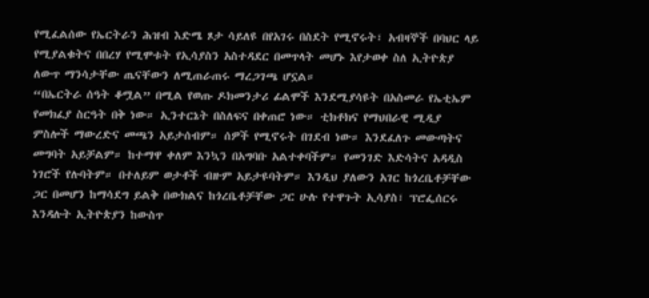የሚፈልሰው የኤርትራን ሕዝብ እድሜ ጾታ ሳይለዩ በየአገሩ በስደት የሚኖሩት፣ አብዛኞች በባህር ላይ የሚያልቁትና በበረሃ የሚሞቱት የኢሳያስን አስተዳደር በመጥላት መሆኑ እየታወቀ ስለ ኢትዮጵያ ለውጥ ማንሳታቸው ጤናቸውን ለሚጠራጠሩ ማረጋገጫ ሆኗል።
“በኤርትራ ሰዓት ቆሟል” በሚል የወጡ ዶክመንታሪ ፊልሞች እንደሚያሳዩት በአስመራ የኤቲኤም የመክፈያ ስርዓት በቅ ነው። ኢንተርኔት በስለፍና በቀጠሮ ነው። ቲክቶክና የማህበራዊ ሚዲያ ምስሎች ማውረድና መጫን አይታሰብም። ሰዎች የሚኖሩት በገደብ ነው። እንደፈለጉ መውጣትና መግባት አይቻልም። ከተማዋ ቀለም እንኳን በአግባቡ አልተቀባችም። የመንገድ እድሳትና አዳዲስ ነገሮች የሉባትም። በተለይም ወታቶች ብዙም አይታዩባትም። እንዲህ ያለውን አገር ከጎረቤቶቻቸው ጋር በመሆን ከማሳደግ ይልቅ በውክልና ከጎረቤቶቻቸው ጋር ሁሉ የተዋጉት ኢሳያስ፣ ፕሮፌሰርሩ እንዳሉት ኢትዮጵያን ከውስጥ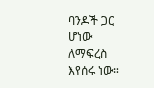ባንዶች ጋር ሆነው ለማፍረስ እየሰሩ ነው።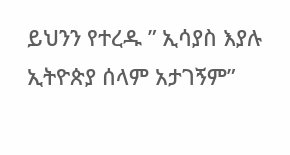ይህንን የተረዱ ” ኢሳያስ እያሉ ኢትዮጵያ ሰላም አታገኝም”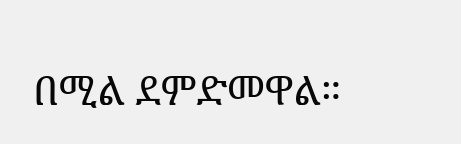በሚል ደምድመዋል።